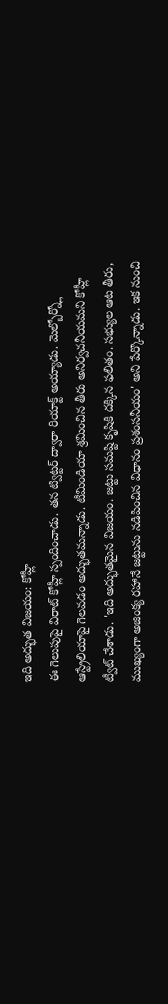ఇది అద్భుత విజయం: కోహ్లీ
ఈ గెలుపుపై విరాట్ కోహ్లీ స్పందించాడు. తన ట్విట్టర్ ద్వారా రియాక్ట్ అయ్యాడు. మెల్బోర్న్లో ఆస్ట్రేలియాపై గెలవడం అద్భుతమన్నాడు. టీమిండియా శ్రమించిన తీరు అనిర్వచనీయమని కోహ్లీ ట్వీట్ చేశాడు. 'ఇది అద్భుతమైన విజయం. జట్టు సమష్టి కృషికి దక్కిన ఫలితం. సభ్యుల ఆట తీరు, ముఖ్యంగా అజింక్య రహానే జట్టును నడిపించిన విధానం ప్రశంసనీయం' అని పేర్కొన్నాడు. ఇక నుంచి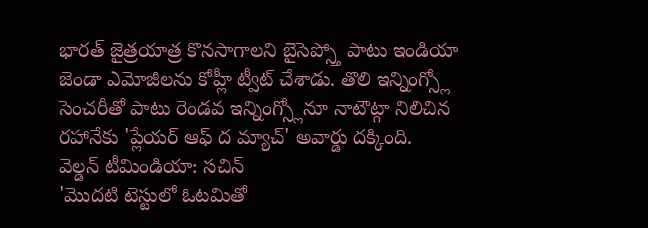భారత్ జైత్రయాత్ర కొనసాగాలని బైసెప్స్తో పాటు ఇండియా జెండా ఎమోజీలను కోహ్లీ ట్వీట్ చేశాడు. తొలి ఇన్నింగ్స్లో సెంచరీతో పాటు రెండవ ఇన్నింగ్స్లోనూ నాటౌట్గా నిలిచిన రహానేకు 'ప్లేయర్ ఆఫ్ ద మ్యాచ్' అవార్డు దక్కింది.
వెల్డన్ టీమిండియా: సచిన్
'మొదటి టెస్టులో ఓటమితో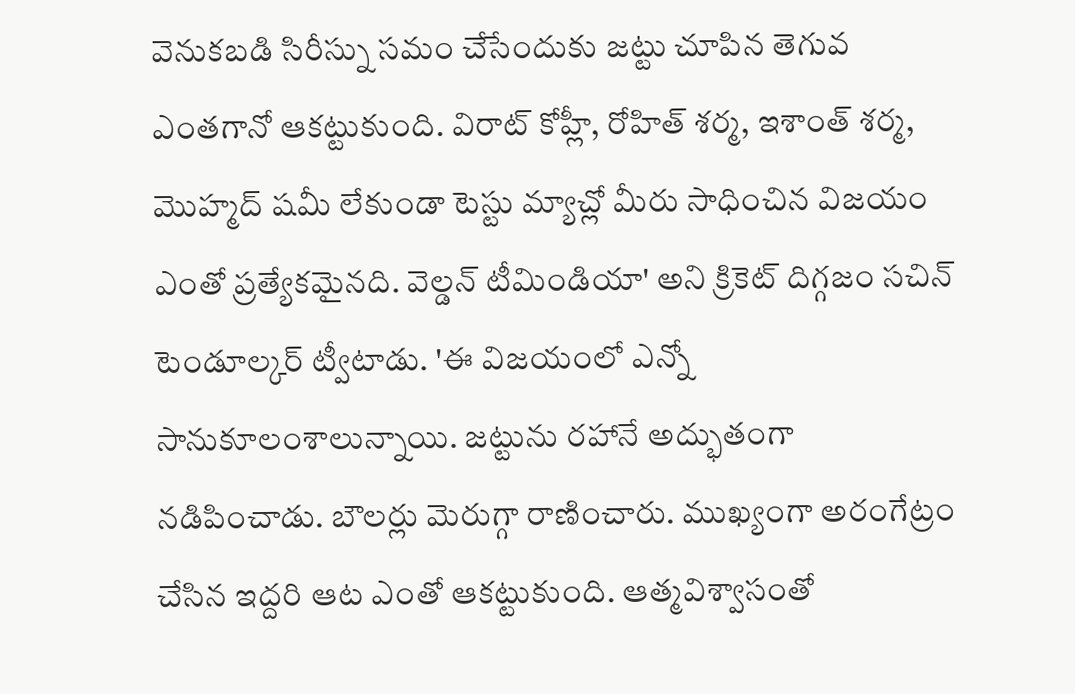వెనుకబడి సిరీస్ను సమం చేసేందుకు జట్టు చూపిన తెగువ ఎంతగానో ఆకట్టుకుంది. విరాట్ కోహ్లీ, రోహిత్ శర్మ, ఇశాంత్ శర్మ, మొహ్మద్ షమీ లేకుండా టెస్టు మ్యాచ్లో మీరు సాధించిన విజయం ఎంతో ప్రత్యేకమైనది. వెల్డన్ టీమిండియా' అని క్రికెట్ దిగ్గజం సచిన్ టెండూల్కర్ ట్వీటాడు. 'ఈ విజయంలో ఎన్నో సానుకూలంశాలున్నాయి. జట్టును రహానే అద్భుతంగా నడిపించాడు. బౌలర్లు మెరుగ్గా రాణించారు. ముఖ్యంగా అరంగేట్రం చేసిన ఇద్దరి ఆట ఎంతో ఆకట్టుకుంది. ఆత్మవిశ్వాసంతో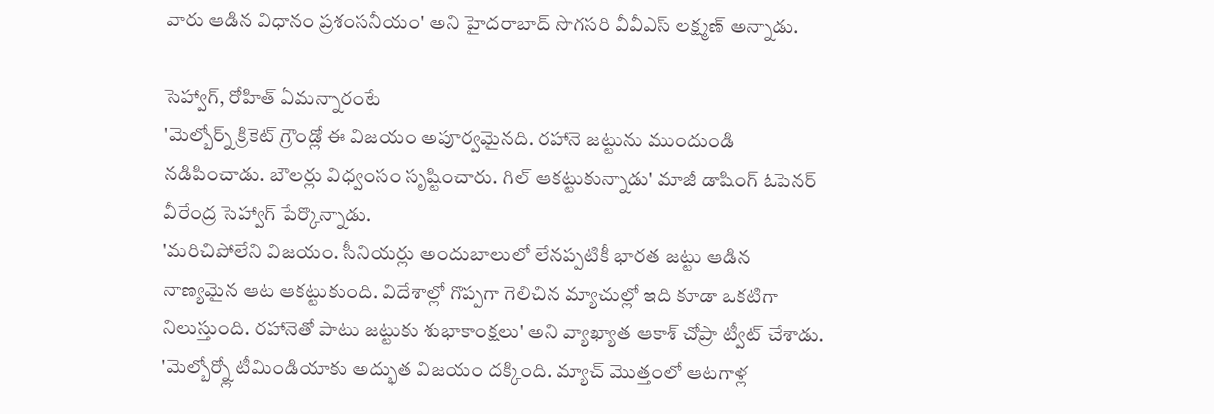వారు ఆడిన విధానం ప్రశంసనీయం' అని హైదరాబాద్ సొగసరి వీవీఎస్ లక్ష్మణ్ అన్నాడు.

సెహ్వాగ్, రోహిత్ ఏమన్నారంటే
'మెల్బోర్న్ క్రికెట్ గ్రౌండ్లో ఈ విజయం అపూర్వమైనది. రహానె జట్టును ముందుండి నడిపించాడు. బౌలర్లు విధ్వంసం సృష్టించారు. గిల్ ఆకట్టుకున్నాడు' మాజీ డాషింగ్ ఓపెనర్ వీరేంద్ర సెహ్వాగ్ పేర్కొన్నాడు.
'మరిచిపోలేని విజయం. సీనియర్లు అందుబాలులో లేనప్పటికీ భారత జట్టు ఆడిన నాణ్యమైన ఆట ఆకట్టుకుంది. విదేశాల్లో గొప్పగా గెలిచిన మ్యాచుల్లో ఇది కూడా ఒకటిగా నిలుస్తుంది. రహానెతో పాటు జట్టుకు శుభాకాంక్షలు' అని వ్యాఖ్యాత ఆకాశ్ చోప్రా ట్వీట్ చేశాడు.
'మెల్బోర్న్లో టీమిండియాకు అద్భుత విజయం దక్కింది. మ్యాచ్ మొత్తంలో ఆటగాళ్ల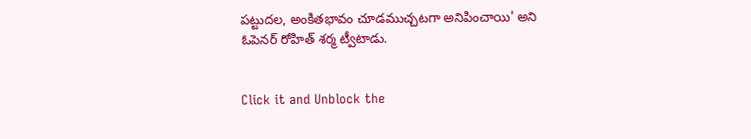పట్టుదల, అంకితభావం చూడముచ్చటగా అనిపించాయి' అని ఓపెనర్ రోహిత్ శర్మ ట్వీటాడు.


Click it and Unblock the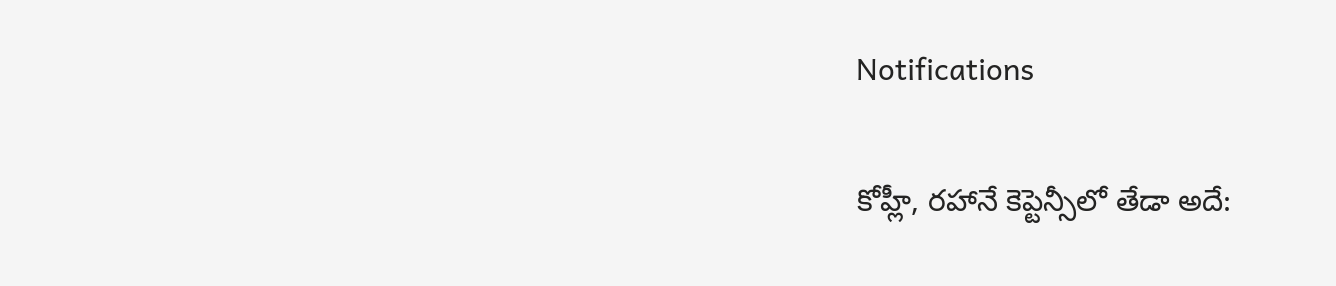Notifications

కోహ్లీ, రహానే కెప్టెన్సీలో తేడా అదే: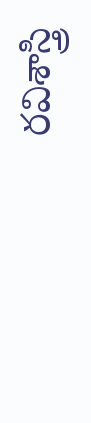రవిశాస్త్రి